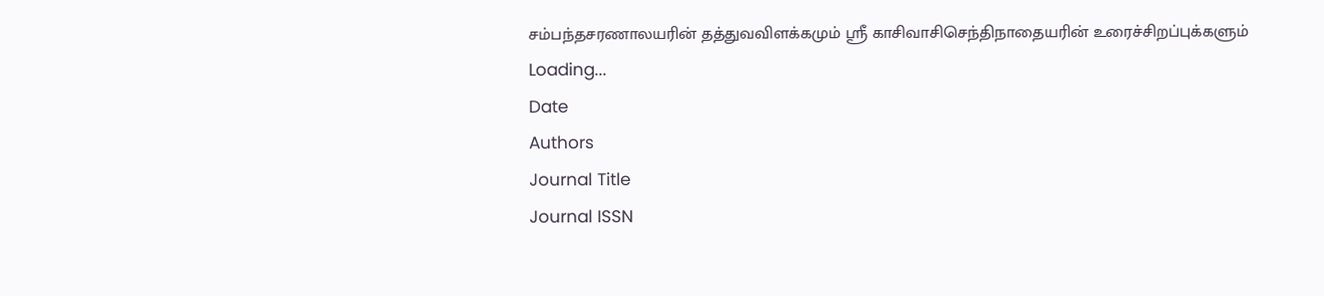சம்பந்தசரணாலயரின் தத்துவவிளக்கமும் ஸ்ரீ காசிவாசிசெந்திநாதையரின் உரைச்சிறப்புக்களும்
Loading...
Date
Authors
Journal Title
Journal ISSN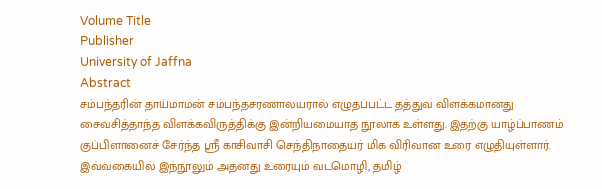Volume Title
Publisher
University of Jaffna
Abstract
சம்பந்தரின் தாய்மாமன் சம்பந்தசரணாலயரால் எழுதப்பட்ட தத்துவ விளக்கமானது சைவசித்தாந்த விளக்கவிருத்திக்கு இன்றியமையாத நூலாக உள்ளது. இதற்கு யாழ்ப்பாணம் குப்பிளானைச் சேர்ந்த ஸ்ரீ காசிவாசி செந்திநாதையர் மிக விரிவான உரை எழுதியுள்ளார். இவ்வகையில் இந்நூலும் அதனது உரையும் வடமொழி, தமிழ்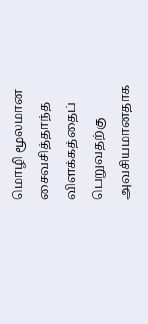மொழி மூலமான சைவசித்தாந்த விளக்கத்தைப் பெறுவதற்கு அவசியமானதாக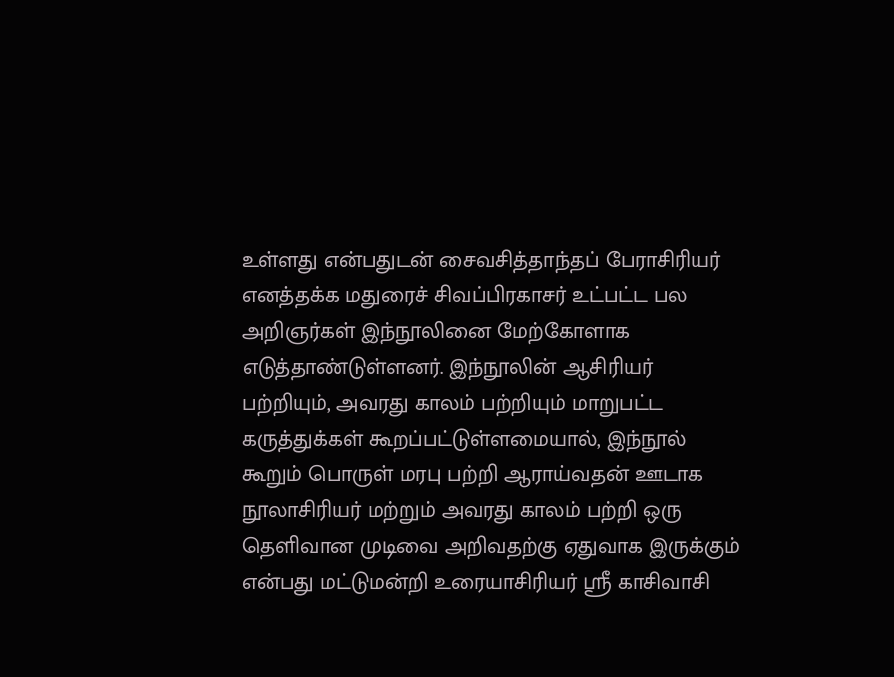உள்ளது என்பதுடன் சைவசித்தாந்தப் பேராசிரியர் எனத்தக்க மதுரைச் சிவப்பிரகாசர் உட்பட்ட பல அறிஞர்கள் இந்நூலினை மேற்கோளாக எடுத்தாண்டுள்ளனர். இந்நூலின் ஆசிரியர் பற்றியும், அவரது காலம் பற்றியும் மாறுபட்ட கருத்துக்கள் கூறப்பட்டுள்ளமையால், இந்நூல் கூறும் பொருள் மரபு பற்றி ஆராய்வதன் ஊடாக நூலாசிரியர் மற்றும் அவரது காலம் பற்றி ஒரு தெளிவான முடிவை அறிவதற்கு ஏதுவாக இருக்கும் என்பது மட்டுமன்றி உரையாசிரியர் ஸ்ரீ காசிவாசி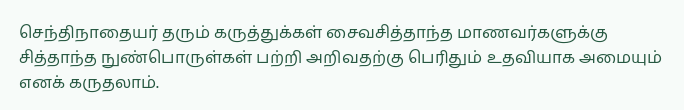செந்திநாதையர் தரும் கருத்துக்கள் சைவசித்தாந்த மாணவர்களுக்கு சித்தாந்த நுண்பொருள்கள் பற்றி அறிவதற்கு பெரிதும் உதவியாக அமையும் எனக் கருதலாம்.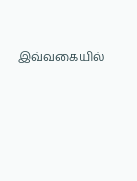இவ்வகையில்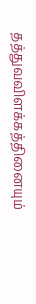தத்துவவிளக்கத்தினையும்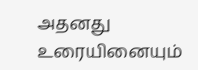அதனது உரையினையும்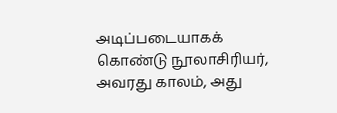அடிப்படையாகக் கொண்டு நூலாசிரியர், அவரது காலம், அது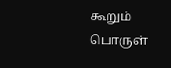கூறும் பொருள்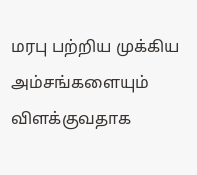மரபு பற்றிய முக்கிய அம்சங்களையும் விளக்குவதாக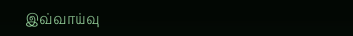இவ்வாய்வு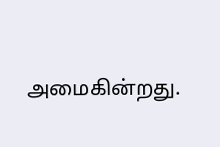அமைகின்றது.